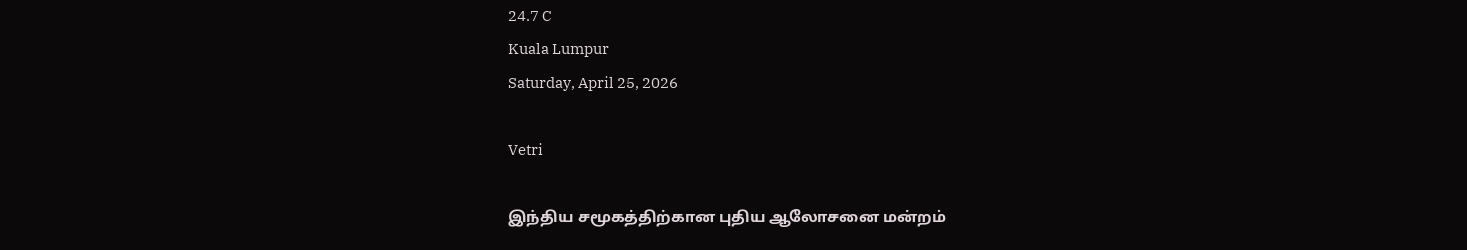24.7 C
Kuala Lumpur
Saturday, April 25, 2026

Vetri

இந்திய சமூகத்திற்கான புதிய ஆலோசனை மன்றம்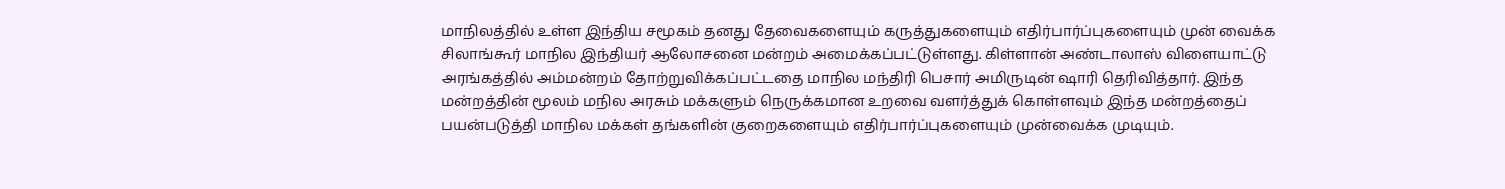மாநிலத்தில் உள்ள இந்திய சமூகம் தனது தேவைகளையும் கருத்துகளையும் எதிர்பார்ப்புகளையும் முன் வைக்க சிலாங்கூர் மாநில இந்தியர் ஆலோசனை மன்றம் அமைக்கப்பட்டுள்ளது. கிள்ளான் அண்டாலாஸ் விளையாட்டு அரங்கத்தில் அம்மன்றம் தோற்றுவிக்கப்பட்டதை மாநில மந்திரி பெசார் அமிருடின் ஷாரி தெரிவித்தார். இந்த மன்றத்தின் மூலம் மநில அரசும் மக்களும் நெருக்கமான உறவை வளர்த்துக் கொள்ளவும் இந்த மன்றத்தைப் பயன்படுத்தி மாநில மக்கள் தங்களின் குறைகளையும் எதிர்பார்ப்புகளையும் முன்வைக்க முடியும்.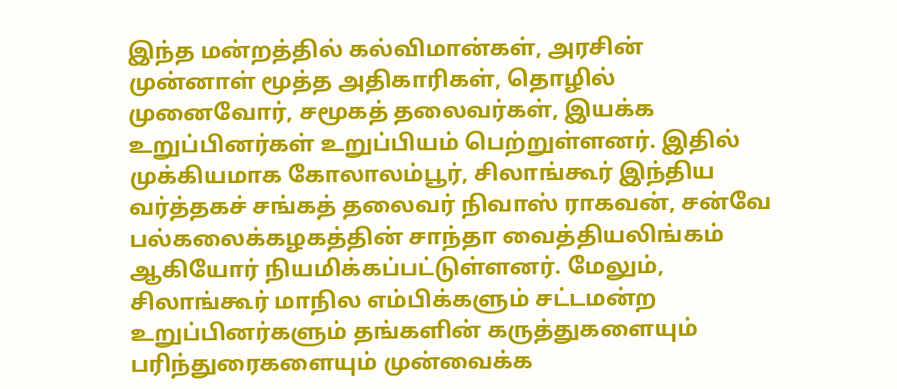இந்த மன்றத்தில் கல்விமான்கள், அரசின் முன்னாள் மூத்த அதிகாரிகள், தொழில் முனைவோர், சமூகத் தலைவர்கள், இயக்க உறுப்பினர்கள் உறுப்பியம் பெற்றுள்ளனர். இதில் முக்கியமாக கோலாலம்பூர், சிலாங்கூர் இந்திய வர்த்தகச் சங்கத் தலைவர் நிவாஸ் ராகவன், சன்வே பல்கலைக்கழகத்தின் சாந்தா வைத்தியலிங்கம் ஆகியோர் நியமிக்கப்பட்டுள்ளனர். மேலும், சிலாங்கூர் மாநில எம்பிக்களும் சட்டமன்ற உறுப்பினர்களும் தங்களின் கருத்துகளையும் பரிந்துரைகளையும் முன்வைக்க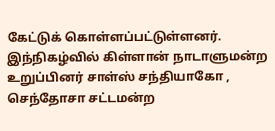கேட்டுக் கொள்ளப்பட்டுள்ளனர். இந்நிகழ்வில் கிள்ளான் நாடாளுமன்ற உறுப்பினர் சாள்ஸ் சந்தியாகோ , செந்தோசா சட்டமன்ற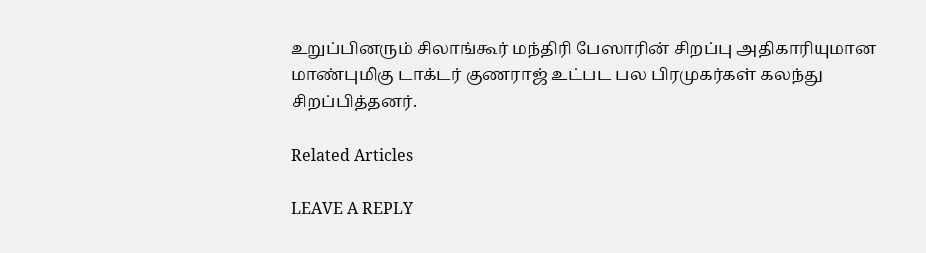உறுப்பினரும் சிலாங்கூர் மந்திரி பேஸாரின் சிறப்பு அதிகாரியுமான மாண்புமிகு டாக்டர் குணராஜ் உட்பட பல பிரமுகர்கள் கலந்து சிறப்பித்தனர்.

Related Articles

LEAVE A REPLY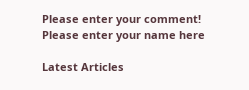Please enter your comment!
Please enter your name here

Latest Articles